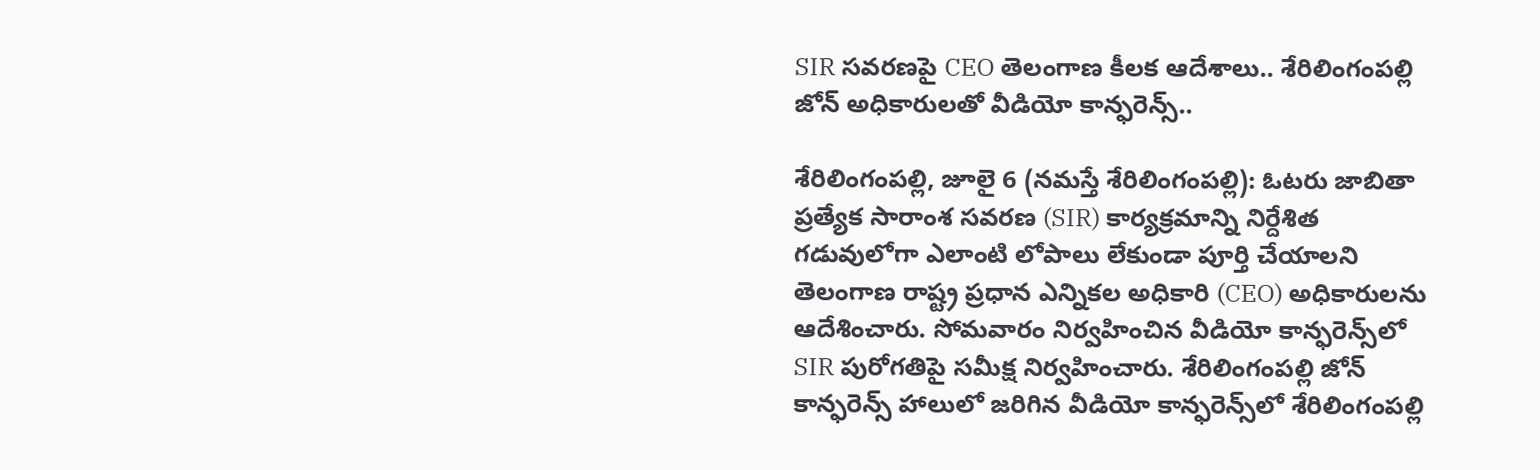SIR సవరణపై CEO తెలంగాణ కీలక ఆదేశాలు.. శేరిలింగంపల్లి జోన్ అధికారులతో వీడియో కాన్ఫరెన్స్..

శేరిలింగంప‌ల్లి, జూలై 6 (న‌మ‌స్తే శేరిలింగంప‌ల్లి): ఓటరు జాబితా ప్రత్యేక సారాంశ సవరణ (SIR) కార్యక్రమాన్ని నిర్దేశిత గడువులోగా ఎలాంటి లోపాలు లేకుండా పూర్తి చేయాలని తెలంగాణ రాష్ట్ర ప్రధాన ఎన్నికల అధికారి (CEO) అధికారులను ఆదేశించారు. సోమవారం నిర్వహించిన వీడియో కాన్ఫరెన్స్‌లో SIR పురోగతిపై సమీక్ష నిర్వహించారు. శేరిలింగంపల్లి జోన్ కాన్ఫరెన్స్ హాలులో జరిగిన వీడియో కాన్ఫరెన్స్‌లో శేరిలింగంపల్లి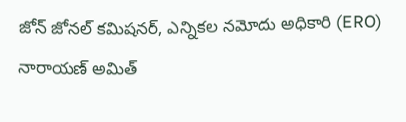జోన్ జోనల్ కమిషనర్, ఎన్నికల నమోదు అధికారి (ERO) నారాయణ్ అమిత్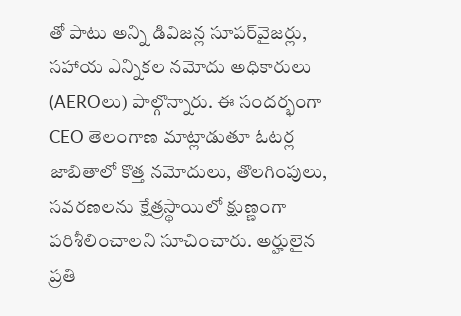తో పాటు అన్ని డివిజన్ల సూపర్‌వైజర్లు, సహాయ ఎన్నికల నమోదు అధికారులు (AEROలు) పాల్గొన్నారు. ఈ సందర్భంగా CEO తెలంగాణ మాట్లాడుతూ ఓటర్ల జాబితాలో కొత్త నమోదులు, తొలగింపులు, సవరణలను క్షేత్రస్థాయిలో క్షుణ్ణంగా పరిశీలించాలని సూచించారు. అర్హులైన ప్రతి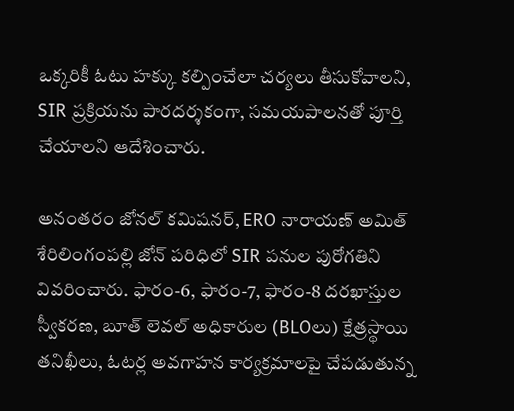ఒక్కరికీ ఓటు హక్కు కల్పించేలా చర్యలు తీసుకోవాలని, SIR ప్రక్రియను పారదర్శకంగా, సమయపాలనతో పూర్తి చేయాలని ఆదేశించారు.

అనంతరం జోనల్ కమిషనర్, ERO నారాయణ్ అమిత్ శేరిలింగంపల్లి జోన్ పరిధిలో SIR పనుల పురోగతిని వివరించారు. ఫారం-6, ఫారం-7, ఫారం-8 దరఖాస్తుల స్వీకరణ, బూత్ లెవల్ అధికారుల (BLOలు) క్షేత్రస్థాయి తనిఖీలు, ఓటర్ల అవగాహన కార్యక్రమాలపై చేపడుతున్న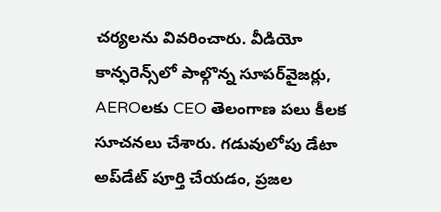చర్యలను వివరించారు. వీడియో కాన్ఫరెన్స్‌లో పాల్గొన్న సూపర్‌వైజర్లు, AEROలకు CEO తెలంగాణ పలు కీలక సూచనలు చేశారు. గడువులోపు డేటా అప్‌డేట్ పూర్తి చేయడం, ప్రజల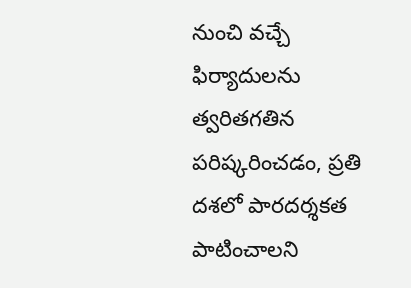నుంచి వచ్చే ఫిర్యాదులను త్వరితగతిన పరిష్కరించడం, ప్రతి దశలో పారదర్శకత పాటించాలని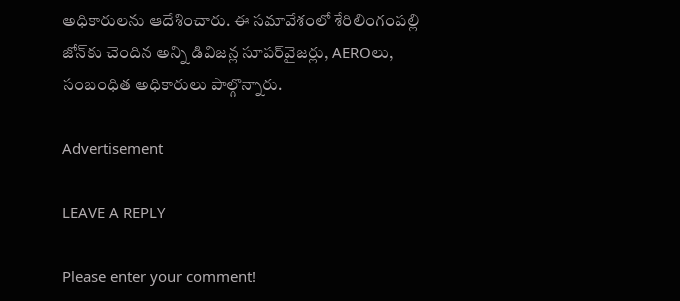అధికారులను ఆదేశించారు. ఈ సమావేశంలో శేరిలింగంపల్లి జోన్‌కు చెందిన అన్ని డివిజన్ల సూపర్‌వైజర్లు, AEROలు, సంబంధిత అధికారులు పాల్గొన్నారు.

Advertisement

LEAVE A REPLY

Please enter your comment!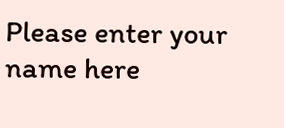Please enter your name here